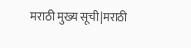मराठी मुख्य सूची|मराठी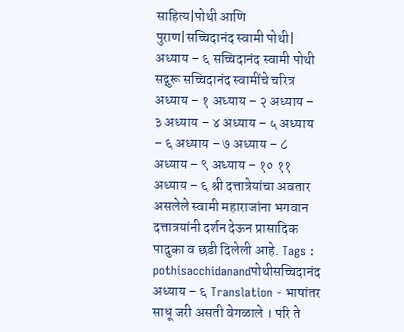साहित्य|पोथी आणि पुराण|सच्चिदानंद स्वामी पोथी| अध्याय – ६ सच्चिदानंद स्वामी पोथी सद्गुरू सच्चिदानंद स्वामींचे चरित्र अध्याय – १ अध्याय – २ अध्याय – ३ अध्याय – ४ अध्याय – ५ अध्याय – ६ अध्याय – ७ अध्याय – ८ अध्याय – ९ अध्याय – १० ११ अध्याय – ६ श्री दत्तात्रेयांचा अवतार असलेले स्वामी महाराजांना भगवान दत्तात्रयांनी दर्शन देऊन प्रासादिक पादुका व छडी दिलेली आहे. Tags : pothisacchidanandपोथीसच्चिदानंद अध्याय – ६ Translation - भाषांतर साधू जरी असती वेगळाले । परि ते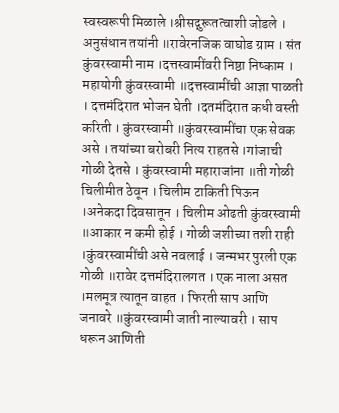स्वस्वरूपी मिळाले ।श्रीसद्गुरूतत्वाशी जोडले । अनुसंधान तयांनी ॥रावेरनजिक वाघोड ग्राम । संत कुंवरस्वामी नाम ।दत्तस्वामींवरी निष्ठा निष्काम । महायोगी कुंवरस्वामी ॥दत्तस्वामींची आज्ञा पाळती । दत्तमंदिरात भोजन घेती ।दतमंदिरात कधी वस्ती करिती । कुंवरस्वामी ॥कुंवरस्वामींचा एक सेवक असे । तयांच्या बरोबरी नित्य राहतसे ।गांजाची गोळी देतसे । कुंवरस्वामी महाराजांना ॥ती गोळी चिलीमीत ठेवून । चिलीम टाकिती पिऊन ।अनेकदा दिवसातून । चिलीम ओढती कुंवरस्वामी ॥आकार न कमी होई । गोळी जशीच्या तशी राही ।कुंवरस्वामींची असे नवलाई । जन्मभर पुरली एक गोळी ॥रावेर दत्तमंदिरालगत । एक नाला असत ।मलमूत्र त्यातून वाहत । फिरती साप आणि जनावरे ॥कुंवरस्वामी जाती नाल्यावरी । साप धरून आणिती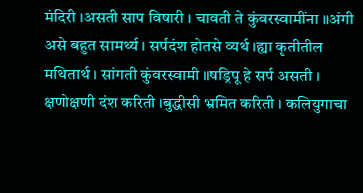मंदिरी ।असती साप विषारी । चावती ते कुंवरस्वामींना ॥अंगी असे बहुत सामर्थ्य । सर्पदंश होतसे व्यर्थ ।ह्या कृतीतील मथितार्थ । सांगती कुंवरस्वामी ॥षड्रिपू हे सर्प असती । क्षणोक्षणी दंश करिती ।बुद्धीसी भ्रमित करिती । कलियुगाचा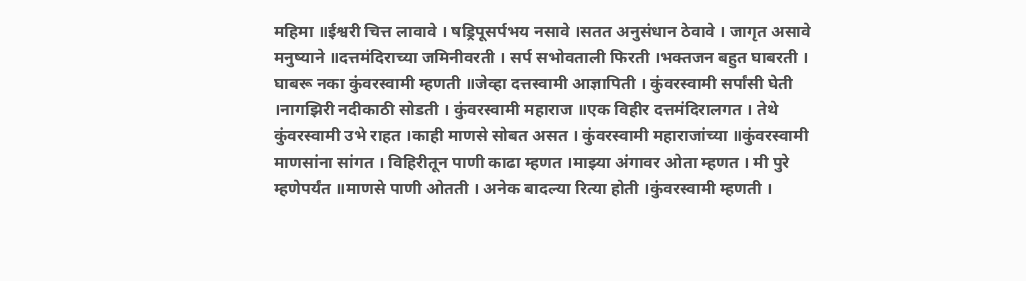महिमा ॥ईश्वरी चित्त लावावे । षड्रिपूसर्पभय नसावे ।सतत अनुसंधान ठेवावे । जागृत असावे मनुष्याने ॥दत्तमंदिराच्या जमिनीवरती । सर्प सभोवताली फिरती ।भक्तजन बहुत घाबरती । घाबरू नका कुंवरस्वामी म्हणती ॥जेव्हा दत्तस्वामी आज्ञापिती । कुंवरस्वामी सर्पांसी घेती ।नागझिरी नदीकाठी सोडती । कुंवरस्वामी महाराज ॥एक विहीर दत्तमंदिरालगत । तेथे कुंवरस्वामी उभे राहत ।काही माणसे सोबत असत । कुंवरस्वामी महाराजांच्या ॥कुंवरस्वामी माणसांना सांगत । विहिरीतून पाणी काढा म्हणत ।माझ्या अंगावर ओता म्हणत । मी पुरे म्हणेपर्यंत ॥माणसे पाणी ओतती । अनेक बादल्या रित्या होती ।कुंवरस्वामी म्हणती ।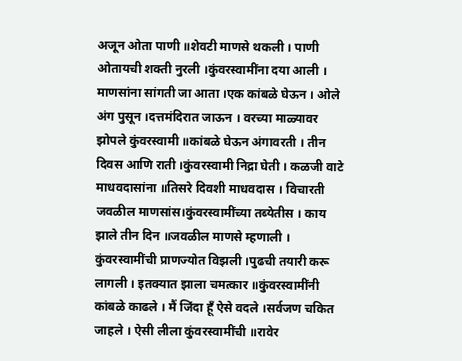अजून ओता पाणी ॥शेवटी माणसे थकली । पाणी ओतायची शक्ती नुरली ।कुंवरस्वामींना दया आली । माणसांना सांगती जा आता ।एक कांबळे घेऊन । ओले अंग पुसून ।दत्तमंदिरात जाऊन । वरच्या माळ्यावर झोपले कुंवरस्वामी ॥कांबळे घेऊन अंगावरती । तीन दिवस आणि राती ।कुंवरस्वामी निद्रा घेती । कळजी वाटे माधवदासांना ॥तिसरे दिवशी माधवदास । विचारती जवळील माणसांस।कुंवरस्वामींच्या तब्येतीस । काय झाले तीन दिन ॥जवळील माणसे म्हणाली । कुंवरस्वामींची प्राणज्योत विझली ।पुढची तयारी करू लागली । इतक्यात झाला चमत्कार ॥कुंवरस्वामींनी कांबळे काढले । मैं जिंदा हूँ ऐसे वदले ।सर्वजण चकित जाहले । ऐसी लीला कुंवरस्वामींची ॥रावेर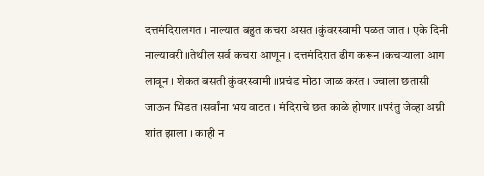दत्तमंदिरालगत । नाल्यात बहुत कचरा असत ।कुंवरस्वामी पळत जात । एके दिनी नाल्यावरी ॥तेथील सर्व कचरा आणून । दत्तमंदिरात ढीग करून ।कचऱ्याला आग लावून । शेकत बसती कुंवरस्वामी ॥प्रचंड मोठा जाळ करत । ज्वाला छतासी जाऊन भिडत ।सर्वांना भय वाटत । मंदिराचे छत काळे होणार ॥परंतु जेव्हा अग्नी शांत झाला । काही न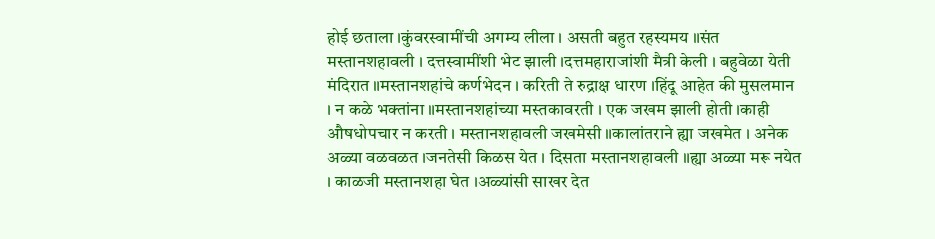होई छताला ।कुंवरस्वामींची अगम्य लीला । असती बहुत रहस्यमय ॥संत मस्तानशहावली । दत्तस्वामींशी भेट झाली ।दत्तमहाराजांशी मैत्री केली । बहुवेळा येती मंदिरात ॥मस्तानशहांचे कर्णभेदन । करिती ते रुद्राक्ष धारण ।हिंदू आहेत की मुसलमान । न कळे भक्तांना ॥मस्तानशहांच्या मस्तकावरती । एक जखम झाली होती ।काही औषधोपचार न करती । मस्तानशहावली जखमेसी ॥कालांतराने ह्या जखमेत । अनेक अळ्या वळवळत ।जनतेसी किळस येत । दिसता मस्तानशहावली ॥ह्या अळ्या मरू नयेत । काळजी मस्तानशहा घेत ।अळ्यांसी साखर देत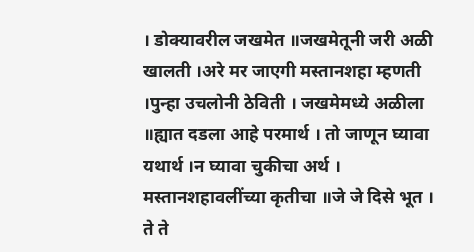। डोक्यावरील जखमेत ॥जखमेतूनी जरी अळी खालती ।अरे मर जाएगी मस्तानशहा म्हणती ।पुन्हा उचलोनी ठेविती । जखमेमध्ये अळीला ॥ह्यात दडला आहे परमार्थ । तो जाणून घ्यावा यथार्थ ।न घ्यावा चुकीचा अर्थ । मस्तानशहावलींच्या कृतीचा ॥जे जे दिसे भूत । ते ते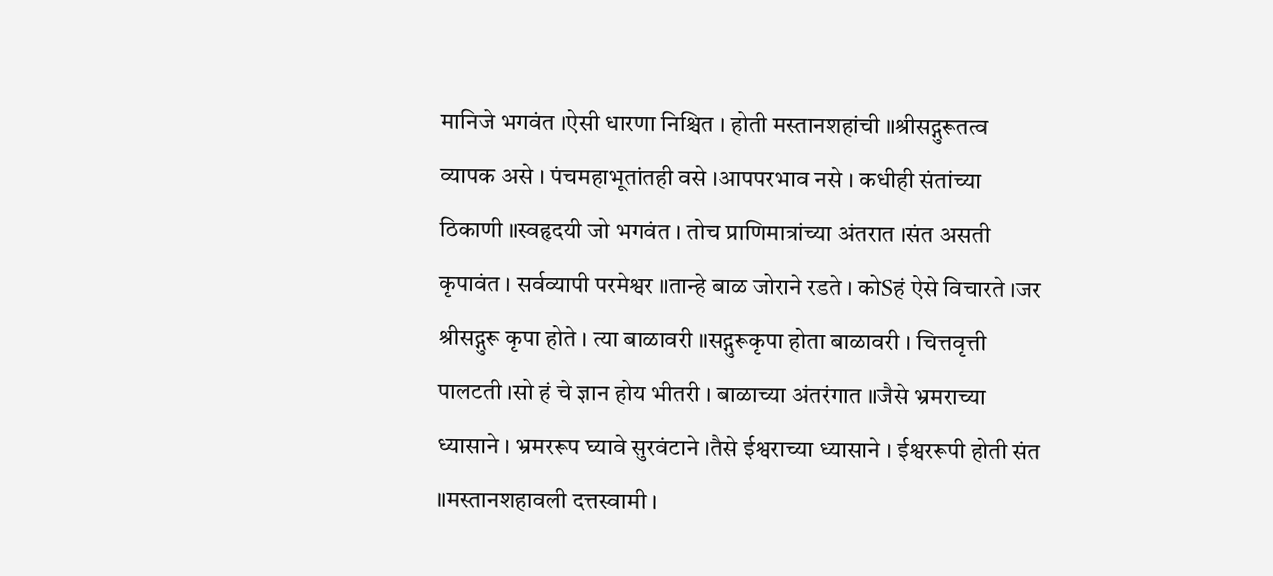मानिजे भगवंत ।ऐसी धारणा निश्चित । होती मस्तानशहांची ॥श्रीसद्गुरूतत्व व्यापक असे । पंचमहाभूतांतही वसे ।आपपरभाव नसे । कधीही संतांच्या ठिकाणी ॥स्वहृदयी जो भगवंत । तोच प्राणिमात्रांच्या अंतरात ।संत असती कृपावंत । सर्वव्यापी परमेश्वर ॥तान्हे बाळ जोराने रडते । कोSहं ऐसे विचारते ।जर श्रीसद्गुरू कृपा होते । त्या बाळावरी ॥सद्गुरूकृपा होता बाळावरी । चित्तवृत्ती पालटती ।सो हं चे ज्ञान होय भीतरी । बाळाच्या अंतरंगात ॥जैसे भ्रमराच्या ध्यासाने । भ्रमररूप घ्यावे सुरवंटाने ।तैसे ईश्वराच्या ध्यासाने । ईश्वररूपी होती संत ॥मस्तानशहावली दत्तस्वामी ।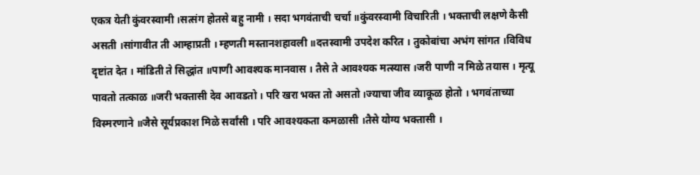एकत्र येती कुंवरस्वामी ।सत्संग होतसे बहु नामी । सदा भगवंताची चर्चा ॥कुंवरस्वामी विचारिती । भक्ताची लक्षणे कैसी असती ।सांगावीत ती आम्हाप्रती । म्हणती मस्तानशहावली ॥दत्तस्वामी उपदेश करित । तुकोबांचा अभंग सांगत ।विविध दृष्टांत देत । मांडिती ते सिद्धांत ॥पाणी आवश्यक मानवास । तैसे ते आवश्यक मत्स्यास ।जरी पाणी न मिळे तयास । मृत्यू पावतो तत्काळ ॥जरी भक्तासी देव आवडतो । परि खरा भक्त तो असतो ।ज्याचा जीव व्याकूळ होतो । भगवंताच्या विस्मरणाने ॥जैसे सूर्यप्रकाश मिळे सर्वांसी । परि आवश्यकता कमळासी ।तैसे योग्य भक्तासी ।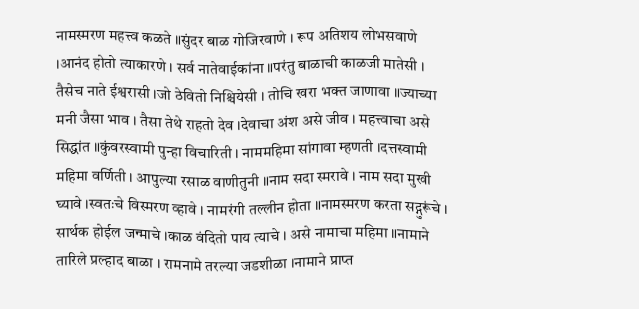नामस्मरण महत्त्व कळते ॥सुंदर बाळ गोजिरवाणे । रूप अतिशय लोभसवाणे ।आनंद होतो त्याकारणे । सर्व नातेवाईकांना ॥परंतु बाळाची काळजी मातेसी । तैसेच नाते ईश्वरासी ।जो ठेवितो निश्चियेसी । तोचि खरा भक्त जाणावा ॥ज्याच्या मनी जैसा भाव । तैसा तेथे राहतो देव ।देवाचा अंश असे जीव । महत्त्वाचा असे सिद्धांत ॥कुंवरस्वामी पुन्हा विचारिती । नाममहिमा सांगावा म्हणती ।दत्तस्वामी महिमा वर्णिती । आपुल्या रसाळ वाणीतुनी ॥नाम सदा स्मरावे । नाम सदा मुखी घ्यावे ।स्वतःचे विस्मरण व्हावे । नामरंगी तल्लीन होता ॥नामस्मरण करता सद्गुरूंचे । सार्थक होईल जन्माचे ।काळ वंदितो पाय त्याचे । असे नामाचा महिमा ॥नामाने तारिले प्रल्हाद बाळा । रामनामे तरल्या जडशीळा ।नामाने प्राप्त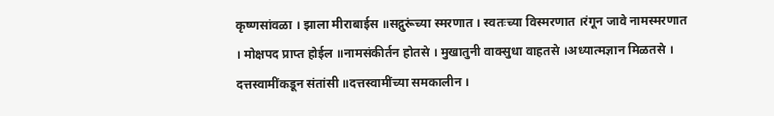कृष्णसांवळा । झाला मीराबाईस ॥सद्गुरूंच्या स्मरणात । स्वतःच्या विस्मरणात ।रंगून जावे नामस्मरणात । मोक्षपद प्राप्त होईल ॥नामसंकीर्तन होतसे । मुखातुनी वाक्सुधा वाहतसे ।अध्यात्मज्ञान मिळतसे । दत्तस्वामींकडून संतांसी ॥दत्तस्वामींच्या समकालीन ।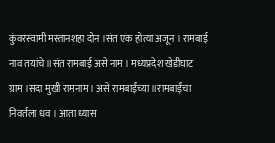कुंवरस्वामी मस्तानशहा दोन ।संत एक होत्या अजून । रामबाई नाव तयांचे ॥संत रामबाई असे नाम । मध्यप्रदेश खेडीघाट ग्राम ।सदा मुखी रामनाम । असे रामबाईंच्या ॥रामबाईंचा निवर्तला धव । आता ध्यास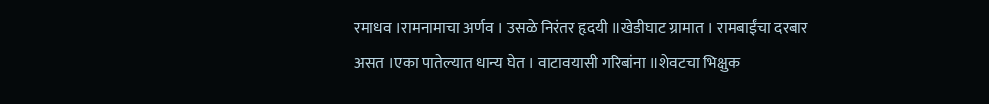रमाधव ।रामनामाचा अर्णव । उसळे निरंतर हृदयी ॥खेडीघाट ग्रामात । रामबाईंचा दरबार असत ।एका पातेल्यात धान्य घेत । वाटावयासी गरिबांना ॥शेवटचा भिक्षुक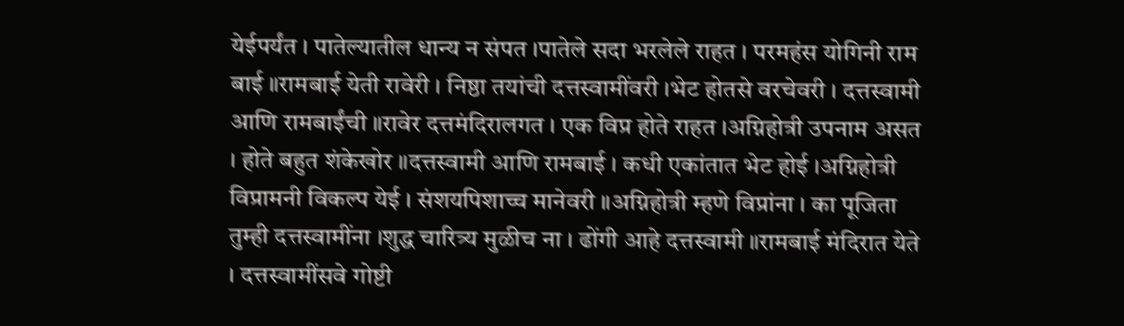येईपर्यंत । पातेल्यातील धान्य न संपत ।पातेले सदा भरलेले राहत । परमहंस योगिनी राम बाई ॥रामबाई येती रावेरी । निष्ठा तयांची दत्तस्वामींवरी ।भेट होतसे वरचेवरी । दत्तस्वामी आणि रामबाईंची ॥रावेर दत्तमंदिरालगत । एक विप्र होते राहत ।अग्निहोत्री उपनाम असत । होते बहुत शंकेखोर ॥दत्तस्वामी आणि रामबाई । कधी एकांतात भेट होई ।अग्निहोत्री विप्रामनी विकल्प येई । संशयपिशाच्च मानेवरी ॥अग्निहोत्री म्हणे विप्रांना । का पूजिता तुम्ही दत्तस्वामींना ।शुद्ध चारित्र्य मुळीच ना । ढोंगी आहे दत्तस्वामी ॥रामबाई मंदिरात येते । दत्तस्वामींसवे गोष्टी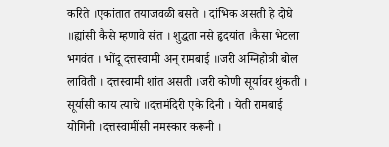करिते ।एकांतात तयाजवळी बसते । दांभिक असती हे दोघे ॥ह्यांसी कैसे म्हणावे संत । शुद्धता नसे हृदयांत ।कैसा भेटला भगवंत । भोंदू दत्तस्वामी अन् रामबाई ॥जरी अग्निहोत्री बोल लाविती । दत्तस्वामी शांत असती ।जरी कोणी सूर्यावर थुंकती । सूर्यासी काय त्याचे ॥दत्तमंदिरी एके दिनी । येती रामबाई योगिनी ।दत्तस्वामींसी नमस्कार करूनी ।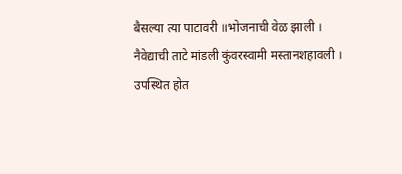बैसल्या त्या पाटावरी ॥भोजनाची वेळ झाली । नैवेद्याची ताटे मांडली कुंवरस्वामी मस्तानशहावली । उपस्थित होत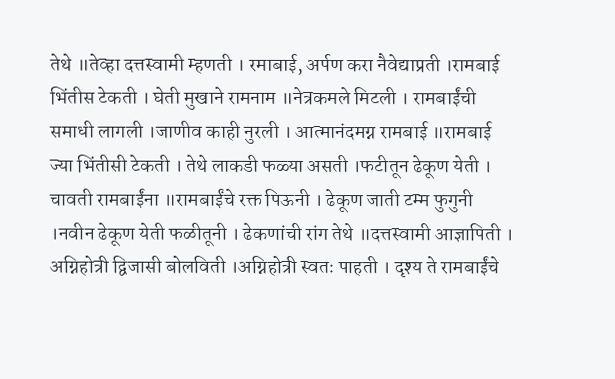तेथे ॥तेव्हा दत्तस्वामी म्हणती । रमाबाई, अर्पण करा नैवेद्याप्रती ।रामबाई भिंतीस टेकती । घेती मुखाने रामनाम ॥नेत्रकमले मिटली । रामबाईंची समाधी लागली ।जाणीव काही नुरली । आत्मानंदमग्न रामबाई ॥रामबाई ज्या भिंतीसी टेकती । तेथे लाकडी फळ्या असती ।फटीतून ढेकूण येती । चावती रामबाईंना ॥रामबाईंचे रक्त पिऊनी । ढेकूण जाती टम्म फुगुनी ।नवीन ढेकूण येती फळीतूनी । ढेकणांची रांग तेथे ॥दत्तस्वामी आज्ञापिती । अग्निहोत्री द्विजासी बोलविती ।अग्निहोत्री स्वतः पाहती । दृश्य ते रामबाईंचे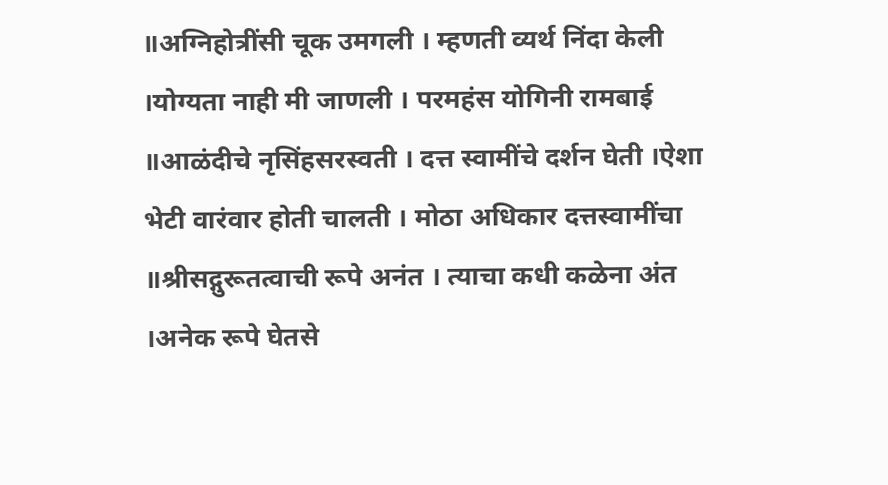॥अग्निहोत्रींसी चूक उमगली । म्हणती व्यर्थ निंदा केली ।योग्यता नाही मी जाणली । परमहंस योगिनी रामबाई ॥आळंदीचे नृसिंहसरस्वती । दत्त स्वामींचे दर्शन घेती ।ऐशा भेटी वारंवार होती चालती । मोठा अधिकार दत्तस्वामींचा ॥श्रीसद्गुरूतत्वाची रूपे अनंत । त्याचा कधी कळेना अंत ।अनेक रूपे घेतसे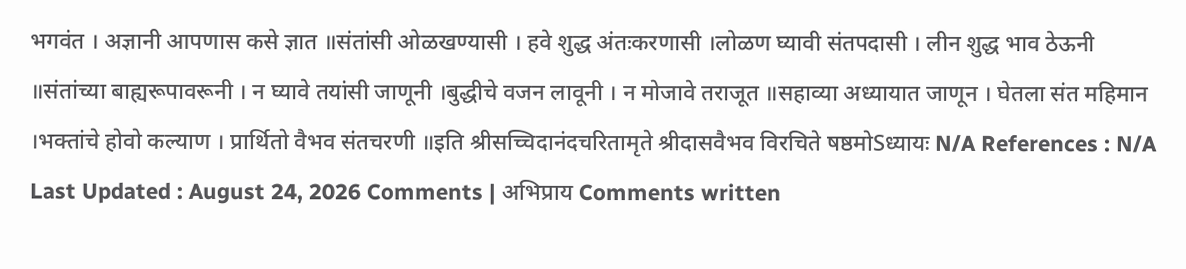भगवंत । अज्ञानी आपणास कसे ज्ञात ॥संतांसी ओळखण्यासी । हवे शुद्ध अंतःकरणासी ।लोळण घ्यावी संतपदासी । लीन शुद्ध भाव ठेऊनी ॥संतांच्या बाह्यरूपावरूनी । न घ्यावे तयांसी जाणूनी ।बुद्धीचे वजन लावूनी । न मोजावे तराजूत ॥सहाव्या अध्यायात जाणून । घेतला संत महिमान ।भक्तांचे होवो कल्याण । प्रार्थितो वैभव संतचरणी ॥इति श्रीसच्चिदानंदचरितामृते श्रीदासवैभव विरचिते षष्ठमोSध्यायः N/A References : N/A Last Updated : August 24, 2026 Comments | अभिप्राय Comments written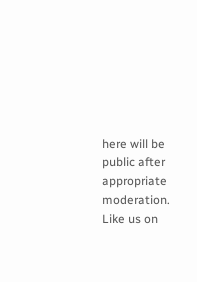here will be public after appropriate moderation. Like us on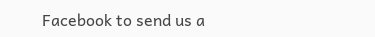Facebook to send us a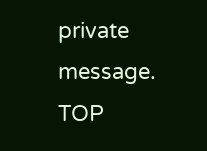private message. TOP